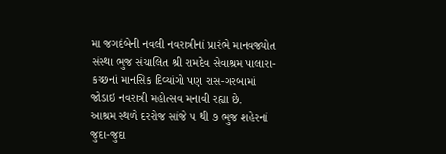મા જગદંબેની નવલી નવરાત્રીનાં પ્રારંભે માનવજ્યોત સંસ્થા ભુજ સંચાલિત શ્રી રામદેવ સેવાશ્રમ પાલારા-કચ્છનાં માનસિક દિવ્યાંગો પણ રાસ-ગરબામાં જોડાઇ નવરાત્રી મહોત્સવ મનાવી રહ્યા છે.
આશ્રમ સ્થળે દરરોજ સાંજે ૫ થી ૭ ભુજ શહેરનાં જુદા-જુદા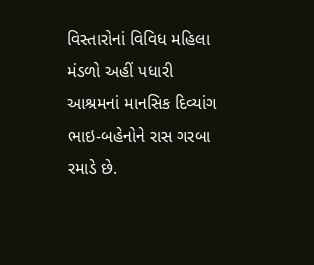વિસ્તારોનાં વિવિધ મહિલા મંડળો અહીં પધારી આશ્રમનાં માનસિક દિવ્યાંગ ભાઇ-બહેનોને રાસ ગરબા રમાડે છે.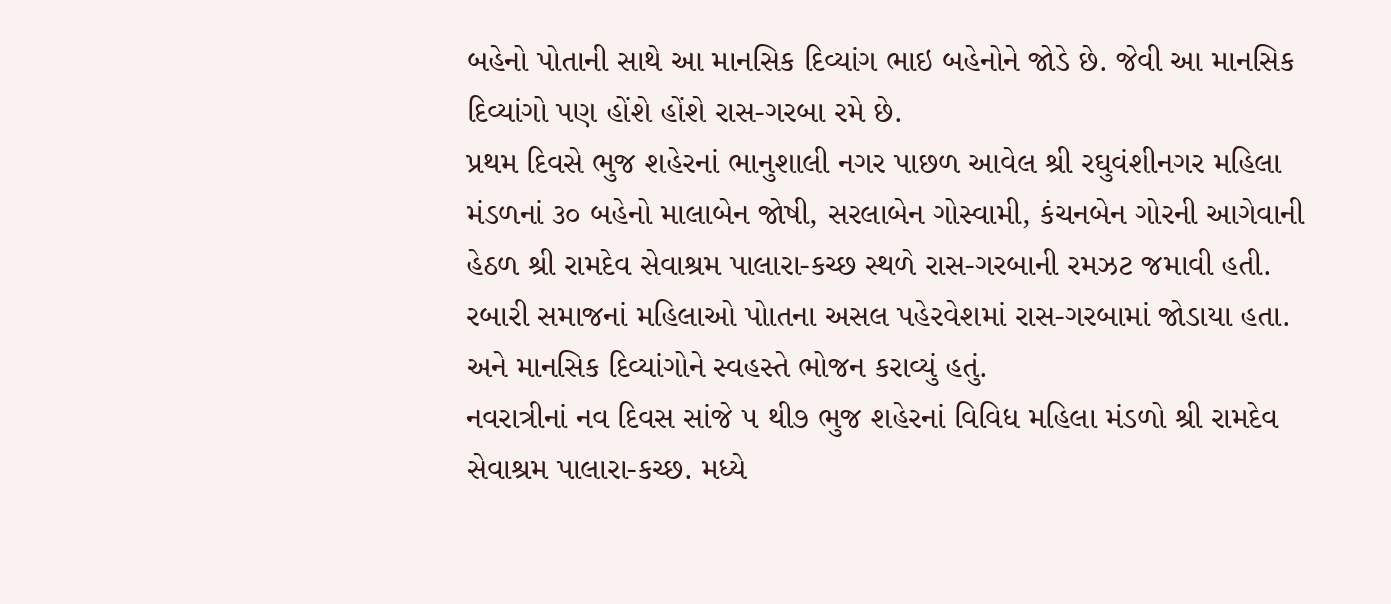બહેનો પોતાની સાથે આ માનસિક દિવ્યાંગ ભાઇ બહેનોને જોડે છે. જેવી આ માનસિક દિવ્યાંગો પણ હોંશે હોંશે રાસ-ગરબા રમે છે.
પ્રથમ દિવસે ભુજ શહેરનાં ભાનુશાલી નગર પાછળ આવેલ શ્રી રઘુવંશીનગર મહિલા મંડળનાં ૩૦ બહેનો માલાબેન જોષી, સરલાબેન ગોસ્વામી, કંચનબેન ગોરની આગેવાની હેઠળ શ્રી રામદેવ સેવાશ્રમ પાલારા-કચ્છ સ્થળે રાસ-ગરબાની રમઝટ જમાવી હતી. રબારી સમાજનાં મહિલાઓ પોાતના અસલ પહેરવેશમાં રાસ-ગરબામાં જોડાયા હતા. અને માનસિક દિવ્યાંગોને સ્વહસ્તે ભોજન કરાવ્યું હતું.
નવરાત્રીનાં નવ દિવસ સાંજે ૫ થી૭ ભુજ શહેરનાં વિવિધ મહિલા મંડળો શ્રી રામદેવ સેવાશ્રમ પાલારા-કચ્છ. મધ્યે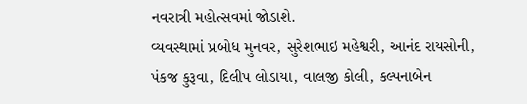નવરાત્રી મહોત્સવમાં જોડાશે.
વ્યવસ્થામાં પ્રબોધ મુનવર, સુરેશભાઇ મહેશ્વરી, આનંદ રાયસોની, પંકજ કુરૂવા, દિલીપ લોડાયા, વાલજી કોલી, કલ્પનાબેન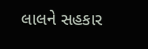લાલને સહકાર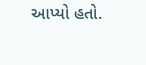આપ્યો હતો.